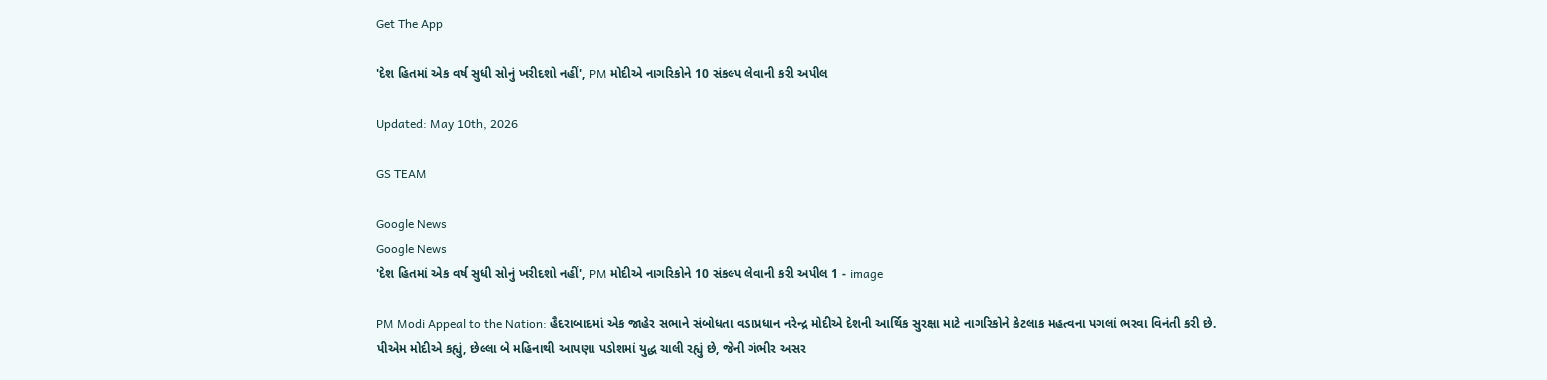Get The App

'દેશ હિતમાં એક વર્ષ સુધી સોનું ખરીદશો નહીં', PM મોદીએ નાગરિકોને 10 સંકલ્પ લેવાની કરી અપીલ

Updated: May 10th, 2026

GS TEAM

Google News
Google News
'દેશ હિતમાં એક વર્ષ સુધી સોનું ખરીદશો નહીં', PM મોદીએ નાગરિકોને 10 સંકલ્પ લેવાની કરી અપીલ 1 - image

PM Modi Appeal to the Nation: હૈદરાબાદમાં એક જાહેર સભાને સંબોધતા વડાપ્રધાન નરેન્દ્ર મોદીએ દેશની આર્થિક સુરક્ષા માટે નાગરિકોને કેટલાક મહત્વના પગલાં ભરવા વિનંતી કરી છે. પીએમ મોદીએ કહ્યું, છેલ્લા બે મહિનાથી આપણા પડોશમાં યુદ્ધ ચાલી રહ્યું છે, જેની ગંભીર અસર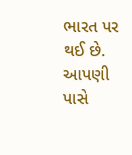ભારત પર થઈ છે. આપણી પાસે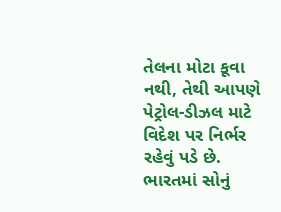તેલના મોટા કૂવા નથી, તેથી આપણે પેટ્રોલ-ડીઝલ માટે વિદેશ પર નિર્ભર રહેવું પડે છે. ભારતમાં સોનું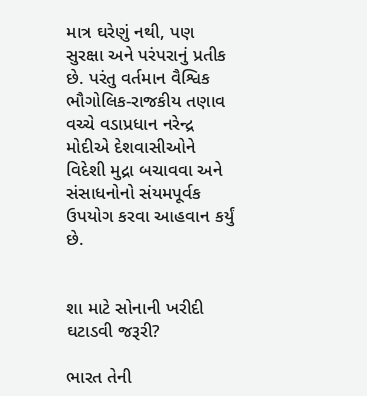માત્ર ઘરેણું નથી, પણ સુરક્ષા અને પરંપરાનું પ્રતીક છે. પરંતુ વર્તમાન વૈશ્વિક ભૌગોલિક-રાજકીય તણાવ વચ્ચે વડાપ્રધાન નરેન્દ્ર મોદીએ દેશવાસીઓને વિદેશી મુદ્રા બચાવવા અને સંસાધનોનો સંયમપૂર્વક ઉપયોગ કરવા આહવાન કર્યું છે.


શા માટે સોનાની ખરીદી ઘટાડવી જરૂરી?

ભારત તેની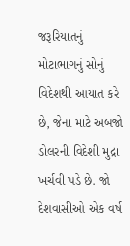જરૂરિયાતનું મોટાભાગનું સોનું વિદેશથી આયાત કરે છે, જેના માટે અબજો ડોલરની વિદેશી મુદ્રા ખર્ચવી પડે છે. જો દેશવાસીઓ એક વર્ષ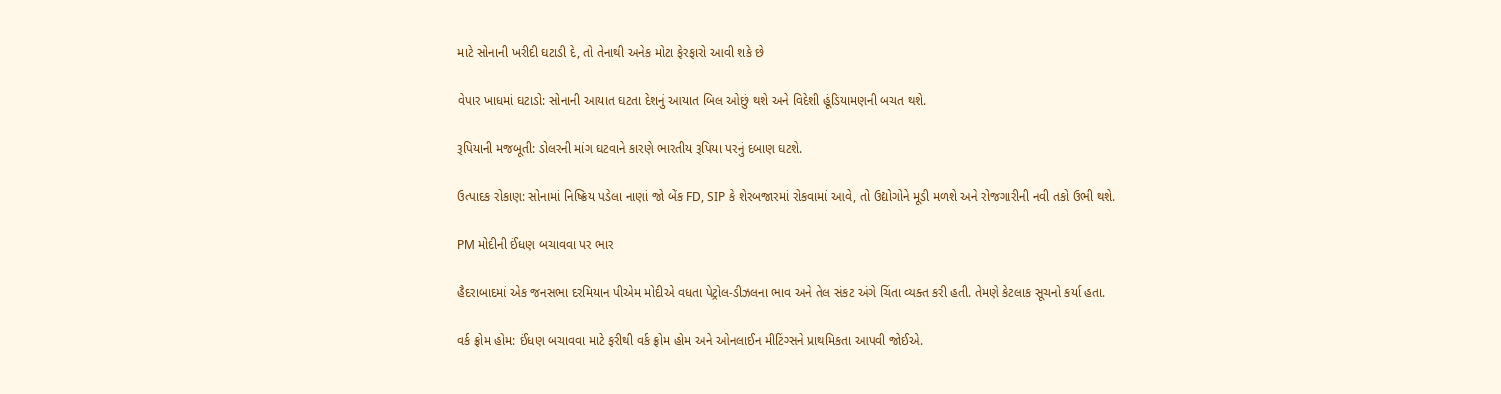માટે સોનાની ખરીદી ઘટાડી દે, તો તેનાથી અનેક મોટા ફેરફારો આવી શકે છે

વેપાર ખાધમાં ઘટાડો: સોનાની આયાત ઘટતા દેશનું આયાત બિલ ઓછું થશે અને વિદેશી હૂંડિયામણની બચત થશે.

રૂપિયાની મજબૂતી: ડોલરની માંગ ઘટવાને કારણે ભારતીય રૂપિયા પરનું દબાણ ઘટશે.

ઉત્પાદક રોકાણ: સોનામાં નિષ્ક્રિય પડેલા નાણાં જો બેંક FD, SIP કે શેરબજારમાં રોકવામાં આવે, તો ઉદ્યોગોને મૂડી મળશે અને રોજગારીની નવી તકો ઉભી થશે.

PM મોદીની ઈંધણ બચાવવા પર ભાર

હૈદરાબાદમાં એક જનસભા દરમિયાન પીએમ મોદીએ વધતા પેટ્રોલ-ડીઝલના ભાવ અને તેલ સંકટ અંગે ચિંતા વ્યક્ત કરી હતી. તેમણે કેટલાક સૂચનો કર્યા હતા.

વર્ક ફ્રોમ હોમ: ઈંધણ બચાવવા માટે ફરીથી વર્ક ફ્રોમ હોમ અને ઓનલાઈન મીટિંગ્સને પ્રાથમિકતા આપવી જોઈએ.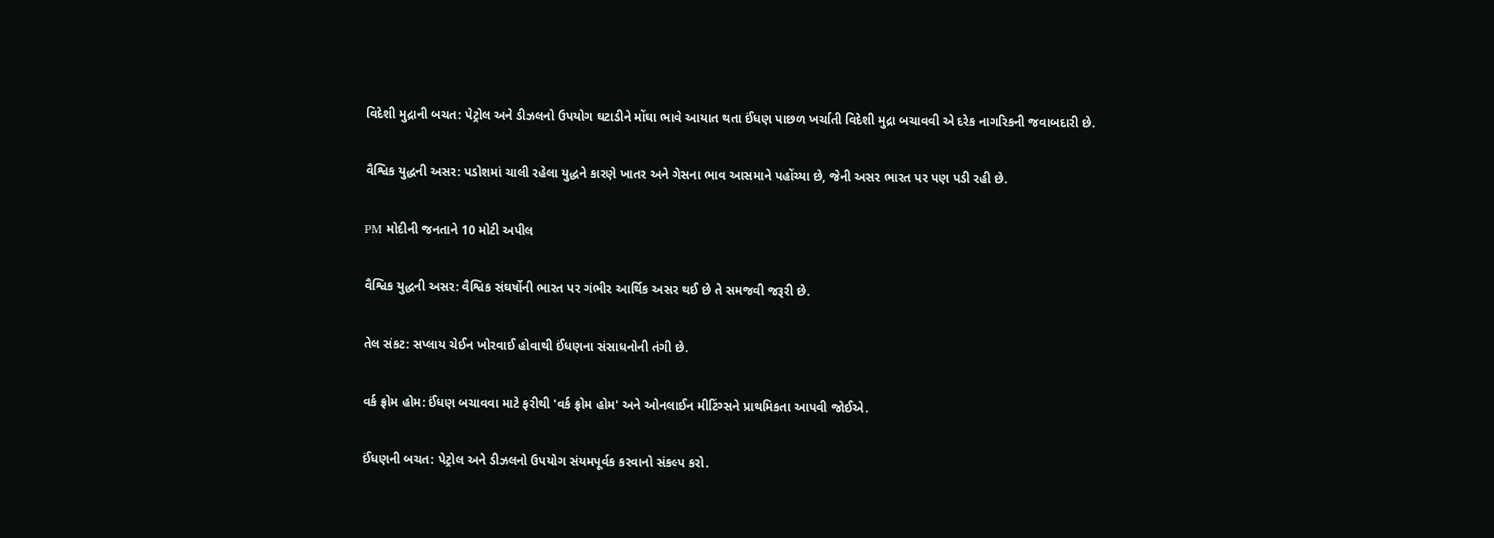વિદેશી મુદ્રાની બચત: પેટ્રોલ અને ડીઝલનો ઉપયોગ ઘટાડીને મોંઘા ભાવે આયાત થતા ઈંધણ પાછળ ખર્ચાતી વિદેશી મુદ્રા બચાવવી એ દરેક નાગરિકની જવાબદારી છે.

વૈશ્વિક યુદ્ધની અસર: પડોશમાં ચાલી રહેલા યુદ્ધને કારણે ખાતર અને ગેસના ભાવ આસમાને પહોંચ્યા છે, જેની અસર ભારત પર પણ પડી રહી છે.

PM મોદીની જનતાને 10 મોટી અપીલ

વૈશ્વિક યુદ્ધની અસર: વૈશ્વિક સંઘર્ષોની ભારત પર ગંભીર આર્થિક અસર થઈ છે તે સમજવી જરૂરી છે.

તેલ સંકટ: સપ્લાય ચેઈન ખોરવાઈ હોવાથી ઈંધણના સંસાધનોની તંગી છે.

વર્ક ફ્રોમ હોમ: ઈંધણ બચાવવા માટે ફરીથી 'વર્ક ફ્રોમ હોમ' અને ઓનલાઈન મીટિંગ્સને પ્રાથમિકતા આપવી જોઈએ.

ઈંધણની બચત: પેટ્રોલ અને ડીઝલનો ઉપયોગ સંયમપૂર્વક કરવાનો સંકલ્પ કરો.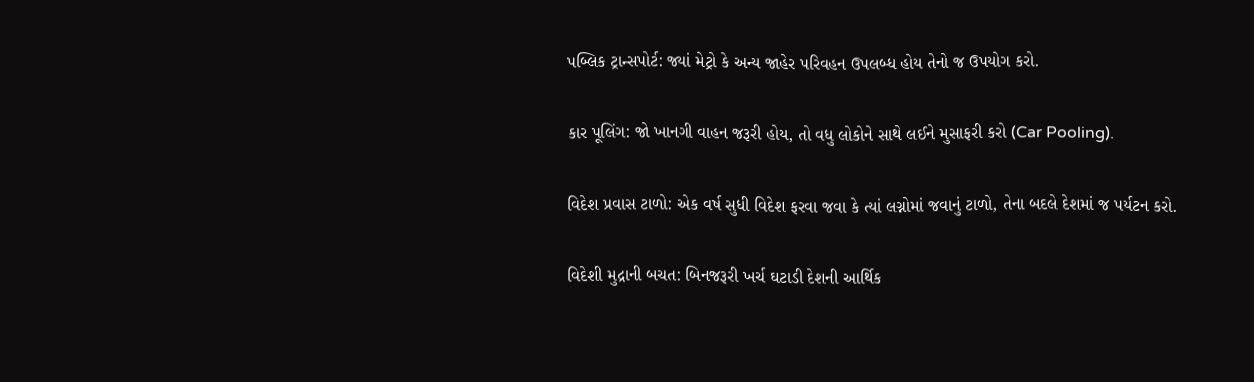પબ્લિક ટ્રાન્સપોર્ટ: જ્યાં મેટ્રો કે અન્ય જાહેર પરિવહન ઉપલબ્ધ હોય તેનો જ ઉપયોગ કરો.

કાર પૂલિંગ: જો ખાનગી વાહન જરૂરી હોય, તો વધુ લોકોને સાથે લઈને મુસાફરી કરો (Car Pooling).

વિદેશ પ્રવાસ ટાળો: એક વર્ષ સુધી વિદેશ ફરવા જવા કે ત્યાં લગ્નોમાં જવાનું ટાળો, તેના બદલે દેશમાં જ પર્યટન કરો.

વિદેશી મુદ્રાની બચત: બિનજરૂરી ખર્ચ ઘટાડી દેશની આર્થિક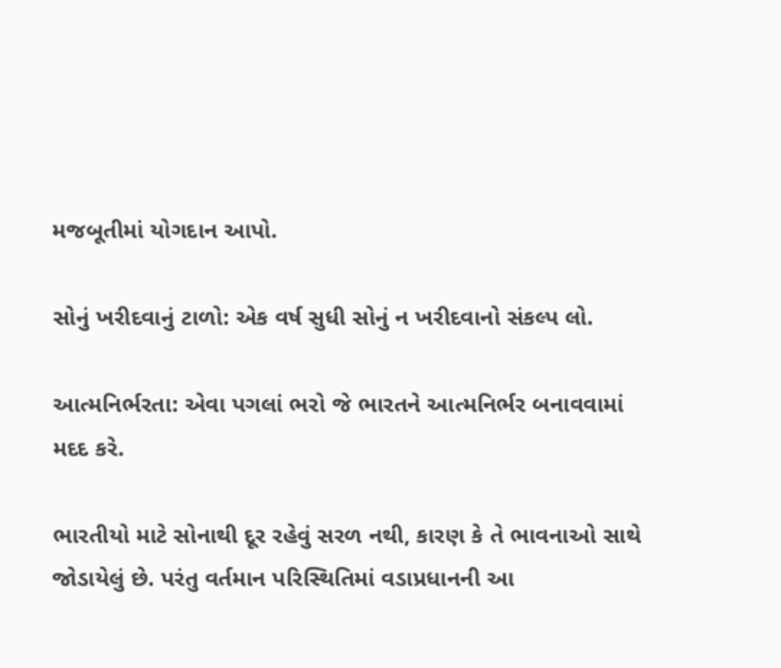મજબૂતીમાં યોગદાન આપો.

સોનું ખરીદવાનું ટાળો: એક વર્ષ સુધી સોનું ન ખરીદવાનો સંકલ્પ લો.

આત્મનિર્ભરતા: એવા પગલાં ભરો જે ભારતને આત્મનિર્ભર બનાવવામાં મદદ કરે.

ભારતીયો માટે સોનાથી દૂર રહેવું સરળ નથી, કારણ કે તે ભાવનાઓ સાથે જોડાયેલું છે. પરંતુ વર્તમાન પરિસ્થિતિમાં વડાપ્રધાનની આ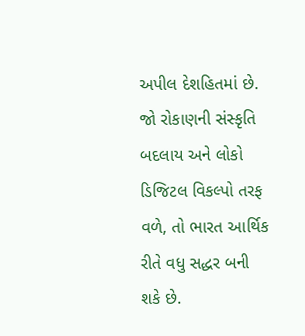અપીલ દેશહિતમાં છે. જો રોકાણની સંસ્કૃતિ બદલાય અને લોકો ડિજિટલ વિકલ્પો તરફ વળે, તો ભારત આર્થિક રીતે વધુ સદ્ધર બની શકે છે.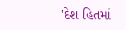'દેશ હિતમાં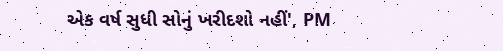એક વર્ષ સુધી સોનું ખરીદશો નહીં', PM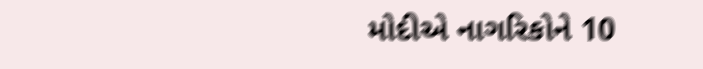મોદીએ નાગરિકોને 10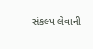સંકલ્પ લેવાની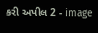કરી અપીલ 2 - image